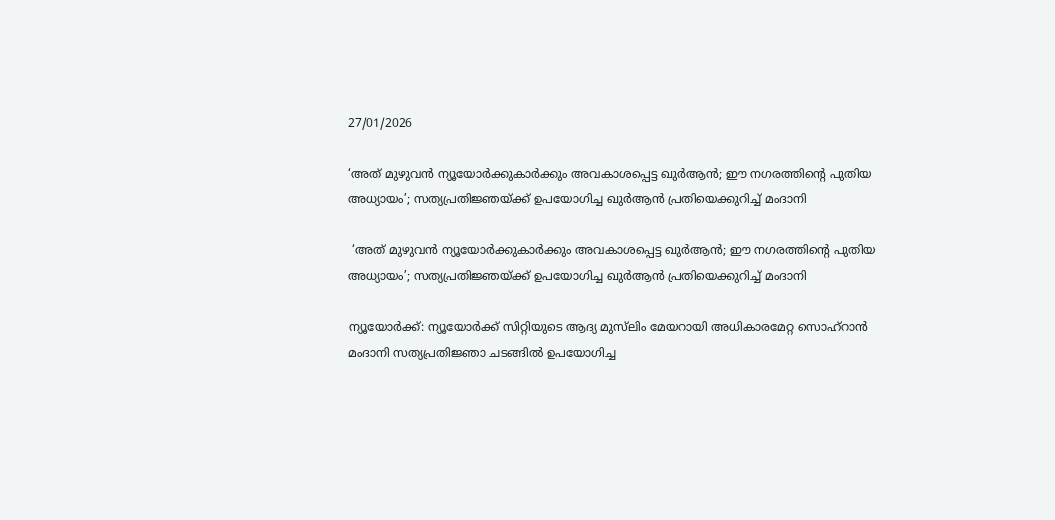27/01/2026

‘അത് മുഴുവന്‍ ന്യൂയോര്‍ക്കുകാര്‍ക്കും അവകാശപ്പെട്ട ഖുര്‍ആന്‍; ഈ നഗരത്തിന്റെ പുതിയ അധ്യായം’; സത്യപ്രതിജ്ഞയ്ക്ക് ഉപയോഗിച്ച ഖുര്‍ആന്‍ പ്രതിയെക്കുറിച്ച് മംദാനി

 ‘അത് മുഴുവന്‍ ന്യൂയോര്‍ക്കുകാര്‍ക്കും അവകാശപ്പെട്ട ഖുര്‍ആന്‍; ഈ നഗരത്തിന്റെ പുതിയ അധ്യായം’; സത്യപ്രതിജ്ഞയ്ക്ക് ഉപയോഗിച്ച ഖുര്‍ആന്‍ പ്രതിയെക്കുറിച്ച് മംദാനി

ന്യൂയോര്‍ക്ക്: ന്യൂയോര്‍ക്ക് സിറ്റിയുടെ ആദ്യ മുസ്‌ലിം മേയറായി അധികാരമേറ്റ സൊഹ്‌റാന്‍ മംദാനി സത്യപ്രതിജ്ഞാ ചടങ്ങില്‍ ഉപയോഗിച്ച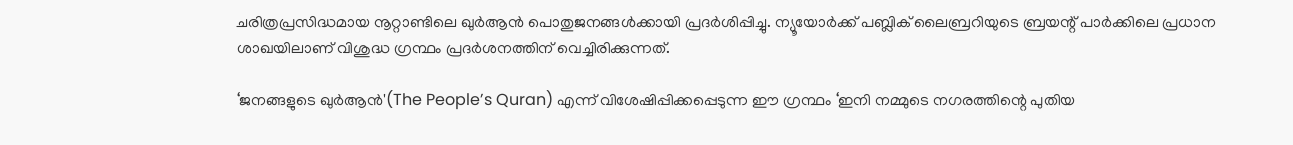ചരിത്രപ്രസിദ്ധമായ നൂറ്റാണ്ടിലെ ഖുര്‍ആന്‍ പൊതുജനങ്ങള്‍ക്കായി പ്രദര്‍ശിപ്പിച്ചു. ന്യൂയോര്‍ക്ക് പബ്ലിക് ലൈബ്രറിയുടെ ബ്രയന്റ് പാര്‍ക്കിലെ പ്രധാന ശാഖയിലാണ് വിശുദ്ധ ഗ്രന്ഥം പ്രദര്‍ശനത്തിന് വെച്ചിരിക്കുന്നത്.

‘ജനങ്ങളുടെ ഖുര്‍ആന്‍'(The People’s Quran) എന്ന് വിശേഷിപ്പിക്കപ്പെടുന്ന ഈ ഗ്രന്ഥം ‘ഇനി നമ്മുടെ നഗരത്തിന്റെ പുതിയ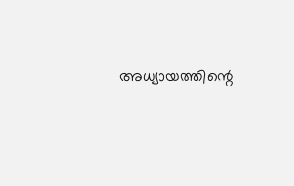അധ്യായത്തിന്റെ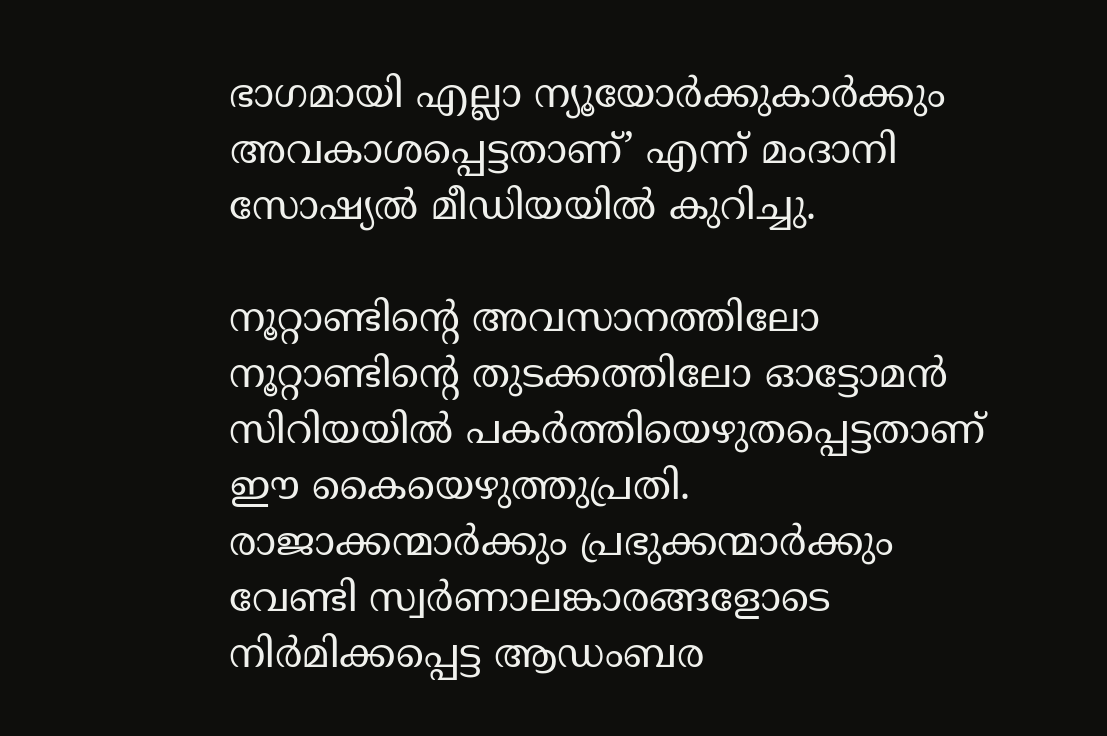ഭാഗമായി എല്ലാ ന്യൂയോര്‍ക്കുകാര്‍ക്കും അവകാശപ്പെട്ടതാണ്’ എന്ന് മംദാനി സോഷ്യല്‍ മീഡിയയില്‍ കുറിച്ചു.

നൂറ്റാണ്ടിന്റെ അവസാനത്തിലോ നൂറ്റാണ്ടിന്റെ തുടക്കത്തിലോ ഓട്ടോമന്‍ സിറിയയില്‍ പകര്‍ത്തിയെഴുതപ്പെട്ടതാണ് ഈ കൈയെഴുത്തുപ്രതി. രാജാക്കന്മാര്‍ക്കും പ്രഭുക്കന്മാര്‍ക്കും വേണ്ടി സ്വര്‍ണാലങ്കാരങ്ങളോടെ നിര്‍മിക്കപ്പെട്ട ആഡംബര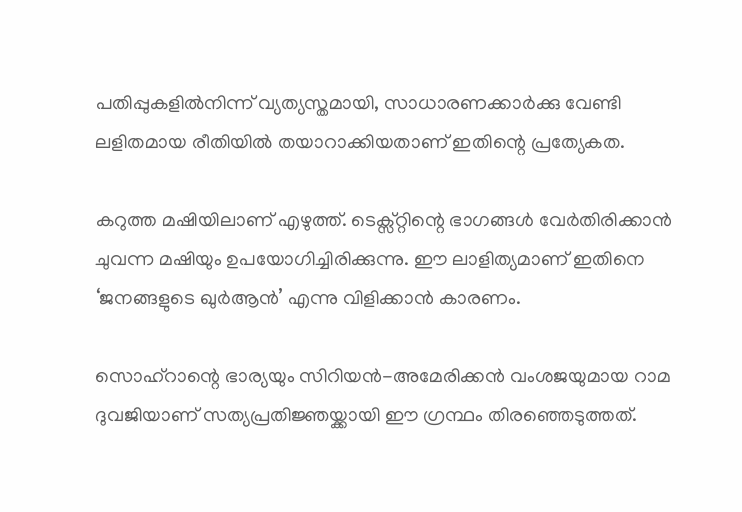പതിപ്പുകളില്‍നിന്ന് വ്യത്യസ്തമായി, സാധാരണക്കാര്‍ക്കു വേണ്ടി ലളിതമായ രീതിയില്‍ തയാറാക്കിയതാണ് ഇതിന്റെ പ്രത്യേകത.

കറുത്ത മഷിയിലാണ് എഴുത്ത്. ടെക്സ്റ്റിന്റെ ഭാഗങ്ങള്‍ വേര്‍തിരിക്കാന്‍ ചുവന്ന മഷിയും ഉപയോഗിച്ചിരിക്കുന്നു. ഈ ലാളിത്യമാണ് ഇതിനെ ‘ജനങ്ങളുടെ ഖുര്‍ആന്‍’ എന്നു വിളിക്കാന്‍ കാരണം.

സൊഹ്‌റാന്റെ ഭാര്യയും സിറിയന്‍-അമേരിക്കന്‍ വംശജയുമായ റാമ ദുവജിയാണ് സത്യപ്രതിജ്ഞയ്ക്കായി ഈ ഗ്രന്ഥം തിരഞ്ഞെടുത്തത്.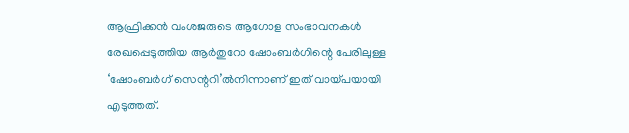ആഫ്രിക്കന്‍ വംശജരുടെ ആഗോള സംഭാവനകള്‍ രേഖപ്പെടുത്തിയ ആര്‍തുറോ ഷോംബര്‍ഗിന്റെ പേരിലുള്ള ‘ഷോംബര്‍ഗ് സെന്ററി’ല്‍നിന്നാണ് ഇത് വായ്പയായി എടുത്തത്.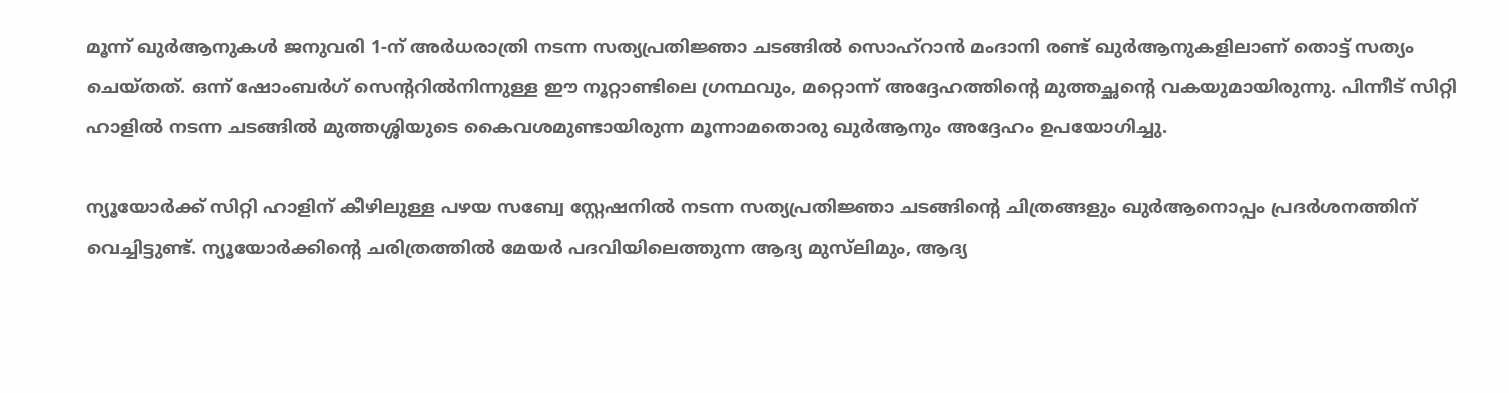മൂന്ന് ഖുര്‍ആനുകള്‍ ജനുവരി 1-ന് അര്‍ധരാത്രി നടന്ന സത്യപ്രതിജ്ഞാ ചടങ്ങില്‍ സൊഹ്‌റാന്‍ മംദാനി രണ്ട് ഖുര്‍ആനുകളിലാണ് തൊട്ട് സത്യം ചെയ്തത്. ഒന്ന് ഷോംബര്‍ഗ് സെന്ററില്‍നിന്നുള്ള ഈ നൂറ്റാണ്ടിലെ ഗ്രന്ഥവും, മറ്റൊന്ന് അദ്ദേഹത്തിന്റെ മുത്തച്ഛന്റെ വകയുമായിരുന്നു. പിന്നീട് സിറ്റി ഹാളില്‍ നടന്ന ചടങ്ങില്‍ മുത്തശ്ശിയുടെ കൈവശമുണ്ടായിരുന്ന മൂന്നാമതൊരു ഖുര്‍ആനും അദ്ദേഹം ഉപയോഗിച്ചു.

ന്യൂയോര്‍ക്ക് സിറ്റി ഹാളിന് കീഴിലുള്ള പഴയ സബ്വേ സ്റ്റേഷനില്‍ നടന്ന സത്യപ്രതിജ്ഞാ ചടങ്ങിന്റെ ചിത്രങ്ങളും ഖുര്‍ആനൊപ്പം പ്രദര്‍ശനത്തിന് വെച്ചിട്ടുണ്ട്. ന്യൂയോര്‍ക്കിന്റെ ചരിത്രത്തില്‍ മേയര്‍ പദവിയിലെത്തുന്ന ആദ്യ മുസ്‌ലിമും, ആദ്യ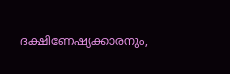ദക്ഷിണേഷ്യക്കാരനും,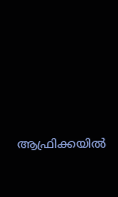ആഫ്രിക്കയില്‍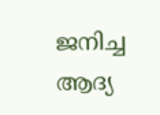ജനിച്ച ആദ്യ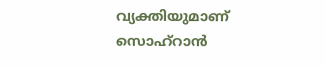വ്യക്തിയുമാണ് സൊഹ്‌റാന്‍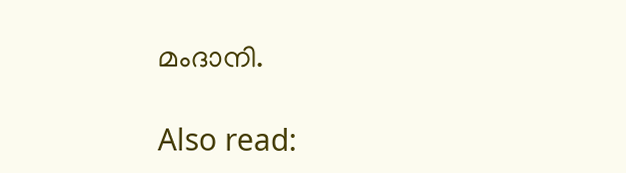മംദാനി.

Also read: